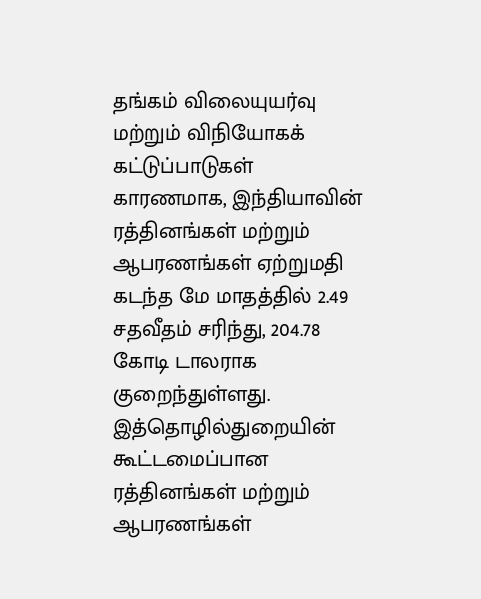தங்கம் விலையுயர்வு மற்றும் விநியோகக் கட்டுப்பாடுகள் காரணமாக, இந்தியாவின் ரத்தினங்கள் மற்றும் ஆபரணங்கள் ஏற்றுமதி கடந்த மே மாதத்தில் 2.49 சதவீதம் சரிந்து, 204.78 கோடி டாலராக குறைந்துள்ளது.
இத்தொழில்துறையின் கூட்டமைப்பான ரத்தினங்கள் மற்றும் ஆபரணங்கள்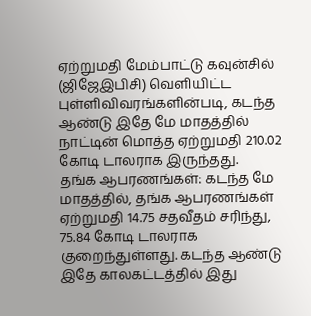ஏற்றுமதி மேம்பாட்டு கவுன்சில் (ஜிஜேஇபிசி) வெளியிட்ட புள்ளிவிவரங்களின்படி, கடந்த ஆண்டு இதே மே மாதத்தில் நாட்டின் மொத்த ஏற்றுமதி 210.02 கோடி டாலராக இருந்தது.
தங்க ஆபரணங்கள்: கடந்த மே மாதத்தில், தங்க ஆபரணங்கள் ஏற்றுமதி 14.75 சதவீதம் சரிந்து, 75.84 கோடி டாலராக குறைந்துள்ளது. கடந்த ஆண்டு இதே காலகட்டத்தில் இது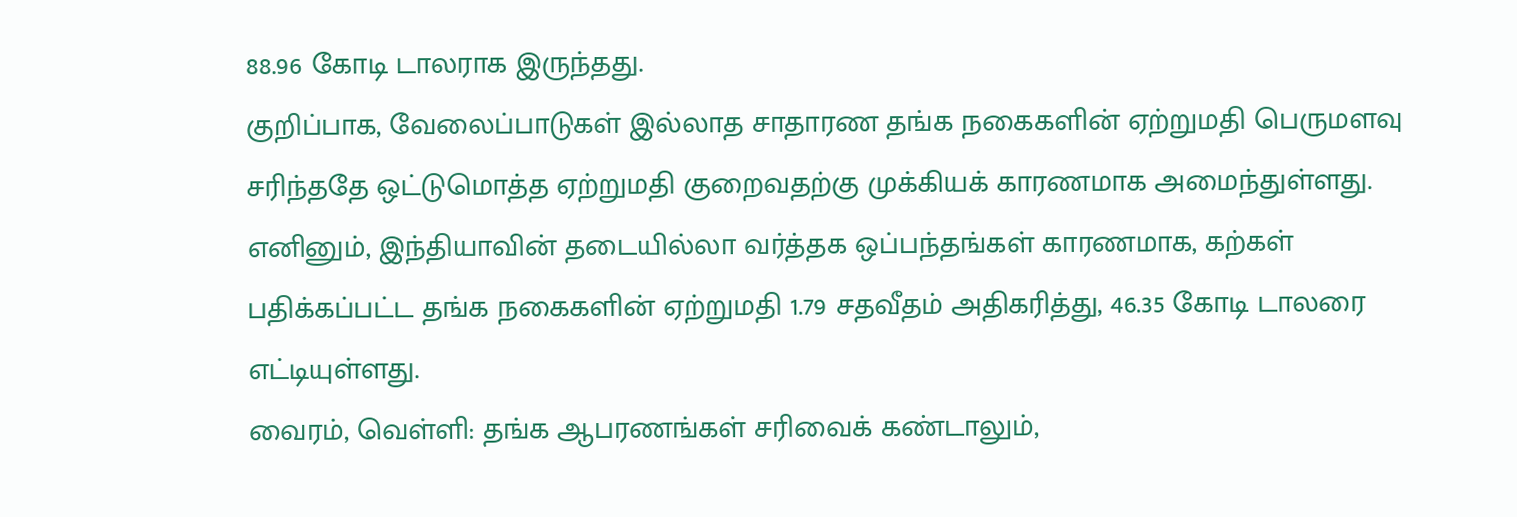88.96 கோடி டாலராக இருந்தது.
குறிப்பாக, வேலைப்பாடுகள் இல்லாத சாதாரண தங்க நகைகளின் ஏற்றுமதி பெருமளவு சரிந்ததே ஒட்டுமொத்த ஏற்றுமதி குறைவதற்கு முக்கியக் காரணமாக அமைந்துள்ளது. எனினும், இந்தியாவின் தடையில்லா வர்த்தக ஒப்பந்தங்கள் காரணமாக, கற்கள் பதிக்கப்பட்ட தங்க நகைகளின் ஏற்றுமதி 1.79 சதவீதம் அதிகரித்து, 46.35 கோடி டாலரை எட்டியுள்ளது.
வைரம், வெள்ளி: தங்க ஆபரணங்கள் சரிவைக் கண்டாலும்,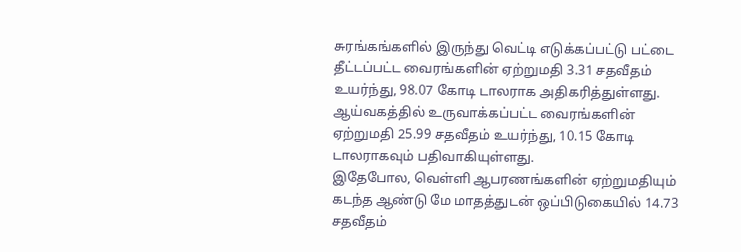சுரங்கங்களில் இருந்து வெட்டி எடுக்கப்பட்டு பட்டை தீட்டப்பட்ட வைரங்களின் ஏற்றுமதி 3.31 சதவீதம் உயர்ந்து, 98.07 கோடி டாலராக அதிகரித்துள்ளது. ஆய்வகத்தில் உருவாக்கப்பட்ட வைரங்களின் ஏற்றுமதி 25.99 சதவீதம் உயர்ந்து, 10.15 கோடி டாலராகவும் பதிவாகியுள்ளது.
இதேபோல, வெள்ளி ஆபரணங்களின் ஏற்றுமதியும் கடந்த ஆண்டு மே மாதத்துடன் ஒப்பிடுகையில் 14.73 சதவீதம்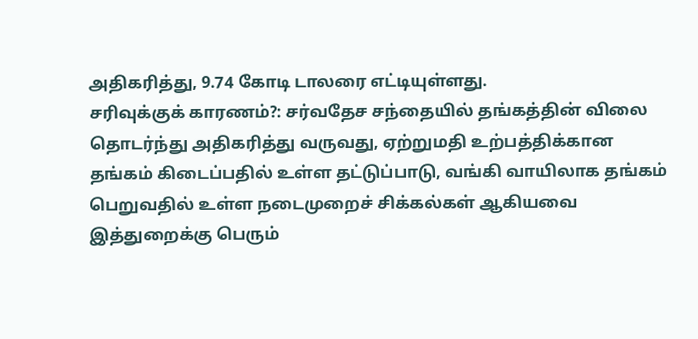அதிகரித்து, 9.74 கோடி டாலரை எட்டியுள்ளது.
சரிவுக்குக் காரணம்?: சர்வதேச சந்தையில் தங்கத்தின் விலை தொடர்ந்து அதிகரித்து வருவது, ஏற்றுமதி உற்பத்திக்கான தங்கம் கிடைப்பதில் உள்ள தட்டுப்பாடு, வங்கி வாயிலாக தங்கம் பெறுவதில் உள்ள நடைமுறைச் சிக்கல்கள் ஆகியவை இத்துறைக்கு பெரும்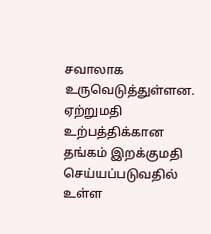சவாலாக உருவெடுத்துள்ளன.
ஏற்றுமதி உற்பத்திக்கான தங்கம் இறக்குமதி செய்யப்படுவதில் உள்ள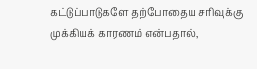கட்டுப்பாடுகளே தற்போதைய சரிவுக்கு முக்கியக் காரணம் என்பதால்,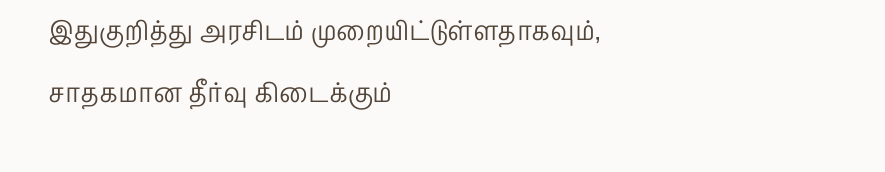இதுகுறித்து அரசிடம் முறையிட்டுள்ளதாகவும், சாதகமான தீர்வு கிடைக்கும்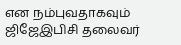என நம்புவதாகவும் ஜிஜேஇபிசி தலைவர்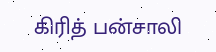கிரித் பன்சாலி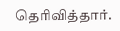தெரிவித்தார்.